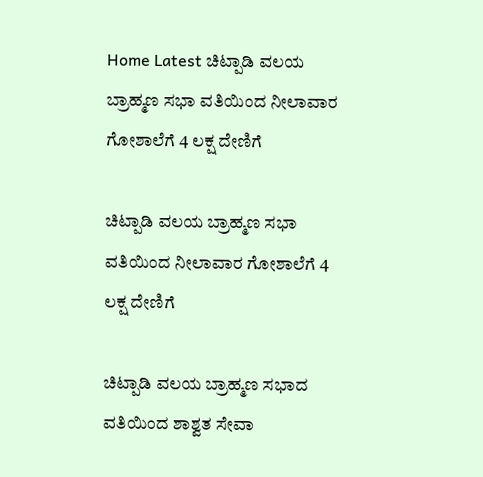Home Latest ಚಿಟ್ಪಾಡಿ ವಲಯ ಬ್ರಾಹ್ಮಣ ಸಭಾ ವತಿಯಿಂದ ನೀಲಾವಾರ ಗೋಶಾಲೆಗೆ 4 ಲಕ್ಷ ದೇಣಿಗೆ

ಚಿಟ್ಪಾಡಿ ವಲಯ ಬ್ರಾಹ್ಮಣ ಸಭಾ ವತಿಯಿಂದ ನೀಲಾವಾರ ಗೋಶಾಲೆಗೆ 4 ಲಕ್ಷ ದೇಣಿಗೆ

ಚಿಟ್ಪಾಡಿ ವಲಯ ಬ್ರಾಹ್ಮಣ ಸಭಾದ ವತಿಯಿಂದ ಶಾಶ್ವತ ಸೇವಾ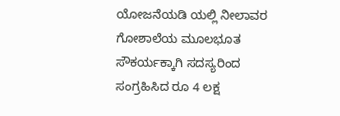ಯೋಜನೆಯಡಿ ಯಲ್ಲಿ ನೀಲಾವರ ಗೋಶಾಲೆಯ ಮೂಲಭೂತ ಸೌಕರ್ಯಕ್ಕಾಗಿ ಸದಸ್ಯರಿಂದ ಸಂಗ್ರಹಿಸಿದ ರೂ 4 ಲಕ್ಷ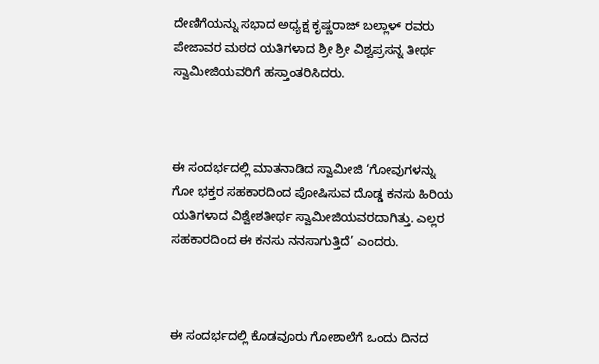ದೇಣಿಗೆಯನ್ನು ಸಭಾದ ಅಧ್ಯಕ್ಷ ಕೃಷ್ಣರಾಜ್ ಬಲ್ಲಾಳ್ ರವರು ಪೇಜಾವರ ಮಠದ ಯತಿಗಳಾದ ಶ್ರೀ ಶ್ರೀ ವಿಶ್ವಪ್ರಸನ್ನ ತೀರ್ಥ ಸ್ವಾಮೀಜಿಯವರಿಗೆ ಹಸ್ತಾಂತರಿಸಿದರು.



ಈ ಸಂದರ್ಭದಲ್ಲಿ ಮಾತನಾಡಿದ ಸ್ವಾಮೀಜಿ ‘ಗೋವುಗಳನ್ನು ಗೋ ಭಕ್ತರ ಸಹಕಾರದಿಂದ ಪೋಷಿಸುವ ದೊಡ್ಡ ಕನಸು ಹಿರಿಯ ಯತಿಗಳಾದ ವಿಶ್ವೇಶತೀರ್ಥ ಸ್ವಾಮೀಜಿಯವರದಾಗಿತ್ತು. ಎಲ್ಲರ ಸಹಕಾರದಿಂದ ಈ ಕನಸು ನನಸಾಗುತ್ತಿದೆ’ ಎಂದರು.



ಈ ಸಂದರ್ಭದಲ್ಲಿ ಕೊಡವೂರು ಗೋಶಾಲೆಗೆ ಒಂದು ದಿನದ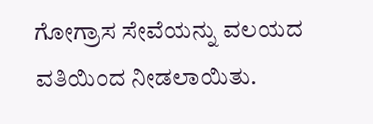ಗೋಗ್ರಾಸ ಸೇವೆಯನ್ನು ವಲಯದ ವತಿಯಿಂದ ನೀಡಲಾಯಿತು.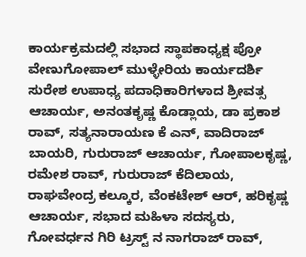ಕಾರ್ಯಕ್ರಮದಲ್ಲಿ ಸಭಾದ ಸ್ಥಾಪಕಾಧ್ಯಕ್ಷ ಪ್ರೋ ವೇಣುಗೋಪಾಲ್ ಮುಳ್ಳೇರಿಯ ಕಾರ್ಯದರ್ಶಿ ಸುರೇಶ ಉಪಾಧ್ಯ ಪದಾಧಿಕಾರಿಗಳಾದ ಶ್ರೀವತ್ಸ ಆಚಾರ್ಯ, ಅನಂತಕೃಷ್ಣ ಕೊಡ್ಲಾಯ, ಡಾ ಪ್ರಕಾಶ ರಾವ್, ಸತ್ಯನಾರಾಯಣ ಕೆ ಎನ್, ವಾದಿರಾಜ್ ಬಾಯರಿ, ಗುರುರಾಜ್ ಆಚಾರ್ಯ, ಗೋಪಾಲಕೃಷ್ಣ, ರಮೇಶ ರಾವ್, ಗುರುರಾಜ್ ಕೆದಿಲಾಯ, ರಾಘವೇಂದ್ರ ಕಲ್ಕೂರ, ವೆಂಕಟೇಶ್ ಆರ್, ಹರಿಕೃಷ್ಣ ಆಚಾರ್ಯ, ಸಭಾದ ಮಹಿಳಾ ಸದಸ್ಯರು, ಗೋವರ್ಧನ ಗಿರಿ ಟ್ರಸ್ಟ್ ನ ನಾಗರಾಜ್ ರಾವ್,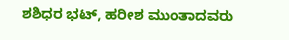ಶಶಿಧರ ಭಟ್, ಹರೀಶ ಮುಂತಾದವರು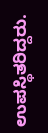ಉಪಸ್ಥಿತರಿದ್ದರು.